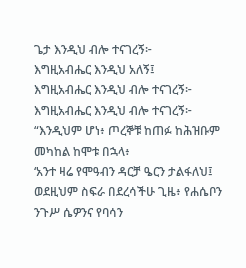ጌታ እንዲህ ብሎ ተናገረኝ፦
እግዚአብሔር እንዲህ አለኝ፤
እግዚአብሔር እንዲህ ብሎ ተናገረኝ፦
እግዚአብሔር እንዲህ ብሎ ተናገረኝ፦
“እንዲህም ሆነ፥ ጦረኞቹ ከጠፉ ከሕዝቡም መካከል ከሞቱ በኋላ፥
‘አንተ ዛሬ የሞዓብን ዳርቻ ዔርን ታልፋለህ፤
ወደዚህም ስፍራ በደረሳችሁ ጊዜ፥ የሐሴቦን ንጉሥ ሴዎንና የባሳን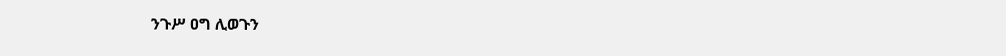ንጉሥ ዐግ ሊወጉን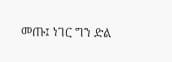መጡ፤ ነገር ግን ድል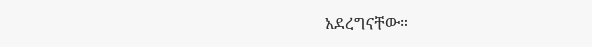አደረግናቸው።